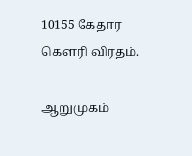10155 கேதார கௌரி விரதம்.

ஆறுமுகம்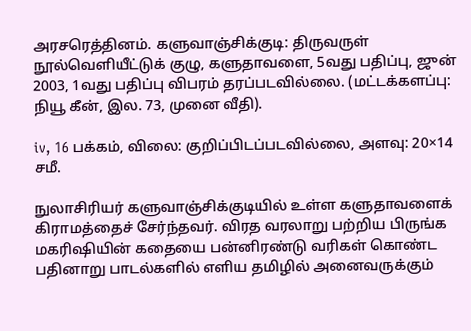அரசரெத்தினம். களுவாஞ்சிக்குடி: திருவருள் நூல்வெளியீட்டுக் குழு, களுதாவளை, 5வது பதிப்பு, ஜுன் 2003, 1வது பதிப்பு விபரம் தரப்படவில்லை. (மட்டக்களப்பு: நியூ கீன், இல. 73, முனை வீதி).

iv, 16 பக்கம், விலை: குறிப்பிடப்படவில்லை, அளவு: 20×14 சமீ.

நுலாசிரியர் களுவாஞ்சிக்குடியில் உள்ள களுதாவளைக் கிராமத்தைச் சேர்ந்தவர். விரத வரலாறு பற்றிய பிருங்க மகரிஷியின் கதையை பன்னிரண்டு வரிகள் கொண்ட பதினாறு பாடல்களில் எளிய தமிழில் அனைவருக்கும்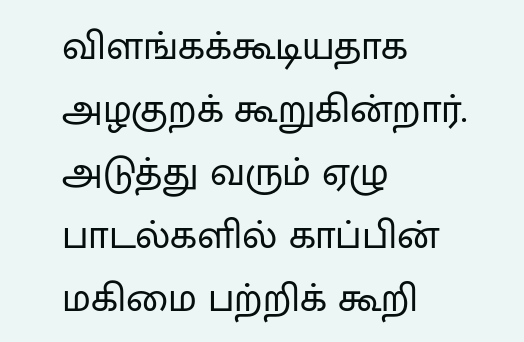விளங்கக்கூடியதாக அழகுறக் கூறுகின்றார். அடுத்து வரும் ஏழு பாடல்களில் காப்பின் மகிமை பற்றிக் கூறி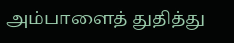அம்பாளைத் துதித்து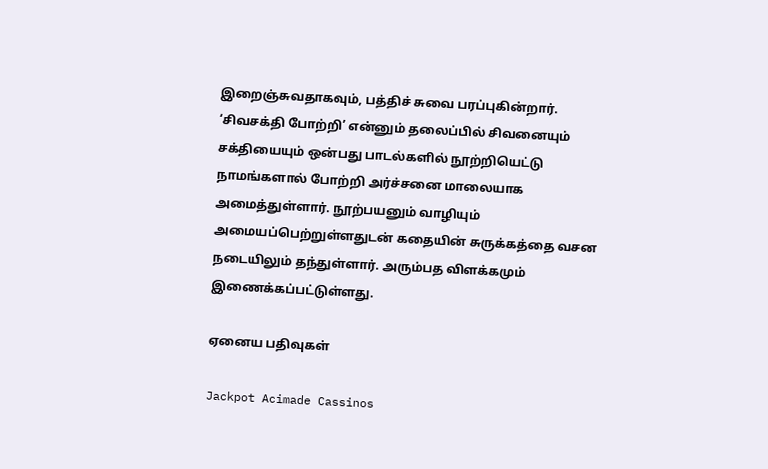இறைஞ்சுவதாகவும், பத்திச் சுவை பரப்புகின்றார். ‘சிவசக்தி போற்றி’ என்னும் தலைப்பில் சிவனையும் சக்தியையும் ஒன்பது பாடல்களில் நூற்றியெட்டு நாமங்களால் போற்றி அர்ச்சனை மாலையாக அமைத்துள்ளார். நூற்பயனும் வாழியும் அமையப்பெற்றுள்ளதுடன் கதையின் சுருக்கத்தை வசன நடையிலும் தந்துள்ளார். அரும்பத விளக்கமும் இணைக்கப்பட்டுள்ளது.

ஏனைய பதிவுகள்

Jackpot Acimade Cassinos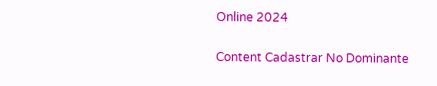Online 2024

Content Cadastrar No Dominante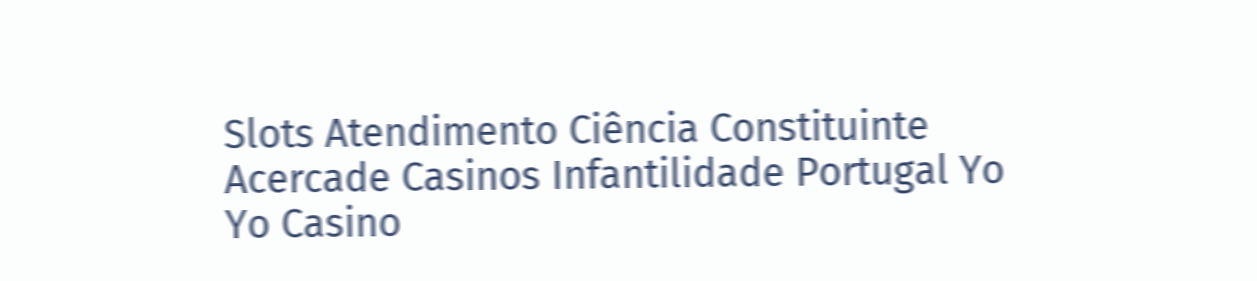Slots Atendimento Ciência Constituinte Acercade Casinos Infantilidade Portugal Yo Yo Casino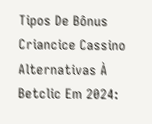Tipos De Bônus Criancice Cassino Alternativas À Betclic Em 2024: